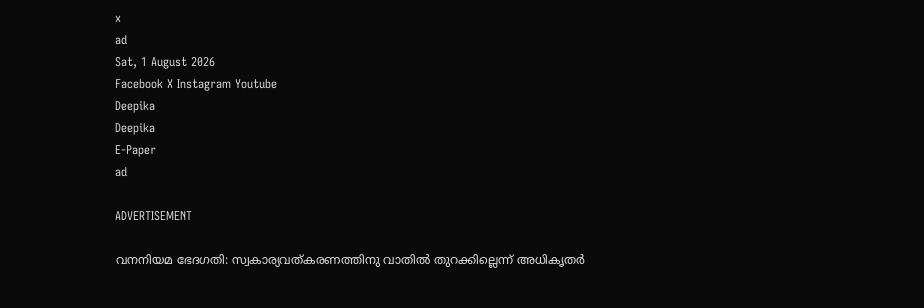x
ad
Sat, 1 August 2026
Facebook X Instagram Youtube
Deepika
Deepika
E-Paper
ad

ADVERTISEMENT

വനനിയമ ഭേദഗതി: സ്വകാര്യവത്കരണത്തിനു വാതിൽ തുറക്കില്ലെന്ന് അധികൃതർ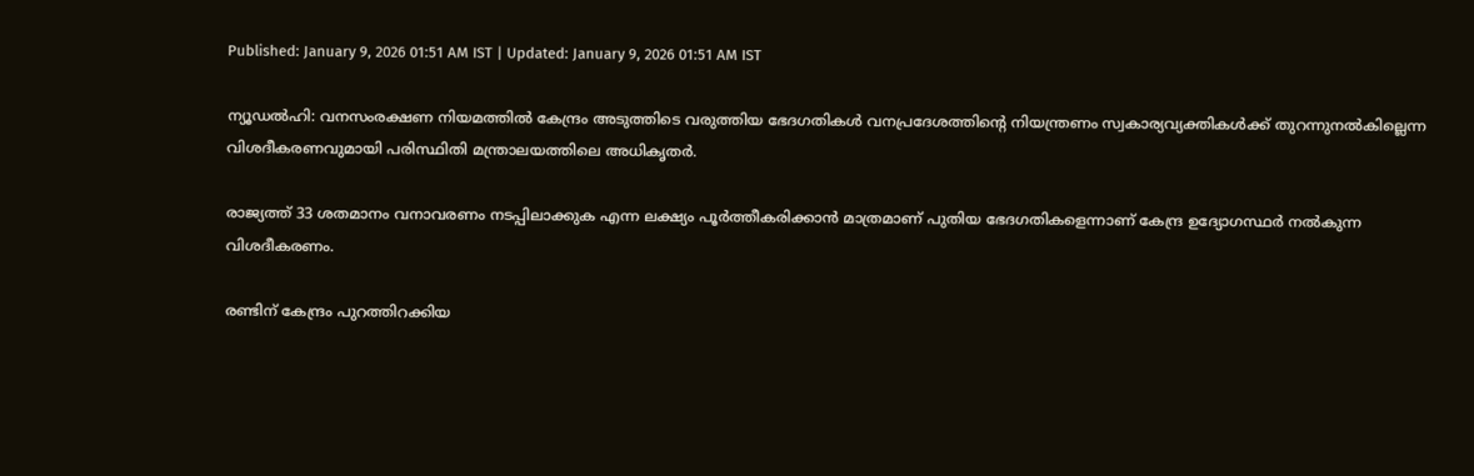Published: January 9, 2026 01:51 AM IST | Updated: January 9, 2026 01:51 AM IST

ന്യൂഡൽഹി: വനസംരക്ഷണ നിയമത്തിൽ കേന്ദ്രം അടുത്തിടെ വരുത്തിയ ഭേദഗതികൾ വനപ്രദേശത്തിന്‍റെ നിയന്ത്രണം സ്വകാര്യവ്യക്തികൾക്ക് തുറന്നുനൽകില്ലെന്ന വിശദീകരണവുമായി പരിസ്ഥിതി മന്ത്രാലയത്തിലെ അധികൃതർ.

രാജ്യത്ത് 33 ശതമാനം വനാവരണം നടപ്പിലാക്കുക എന്ന ലക്ഷ്യം പൂർത്തീകരിക്കാൻ മാത്രമാണ് പുതിയ ഭേദഗതികളെന്നാണ് കേന്ദ്ര ഉദ്യോഗസ്ഥർ നൽകുന്ന വിശദീകരണം.

രണ്ടിന് കേന്ദ്രം പുറത്തിറക്കിയ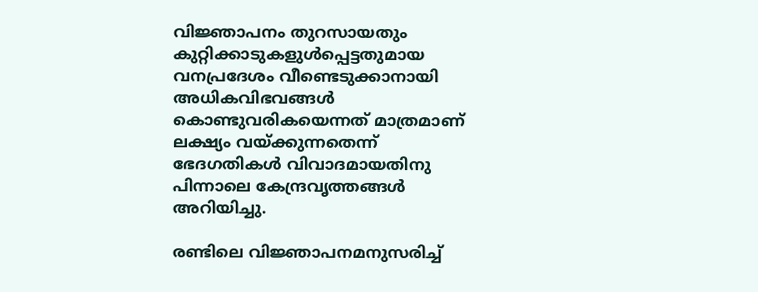വിജ്ഞാപനം തുറസായതും കുറ്റിക്കാടുകളുൾപ്പെട്ടതുമായ വനപ്രദേശം വീണ്ടെടുക്കാനായി അധികവിഭവങ്ങൾ കൊണ്ടുവരികയെന്നത് മാത്രമാണ് ലക്ഷ്യം വയ്ക്കുന്നതെന്ന് ഭേദഗതികൾ വിവാദമായതിനു പിന്നാലെ കേന്ദ്രവൃത്തങ്ങൾ അറിയിച്ചു.

രണ്ടിലെ വിജ്ഞാപനമനുസരിച്ച്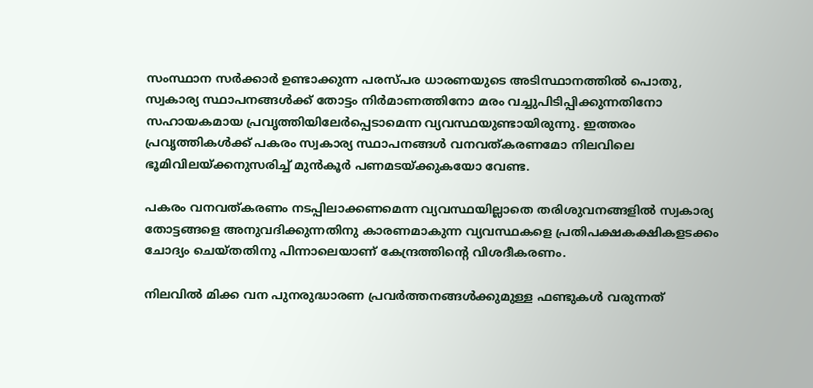സംസ്ഥാന സർക്കാർ ഉണ്ടാക്കുന്ന പരസ്പര ധാരണയുടെ അടിസ്ഥാനത്തിൽ പൊതു, സ്വകാര്യ സ്ഥാപനങ്ങൾക്ക് തോട്ടം നിർമാണത്തിനോ മരം വച്ചുപിടിപ്പിക്കുന്നതിനോ സഹായകമായ പ്രവൃത്തിയിലേർപ്പെടാമെന്ന വ്യവസ്ഥയുണ്ടായിരുന്നു. ഇത്തരം പ്രവൃത്തികൾക്ക് പകരം സ്വകാര്യ സ്ഥാപനങ്ങൾ വനവത്കരണമോ നിലവിലെ ഭൂമിവിലയ്ക്കനുസരിച്ച് മുൻകൂർ പണമടയ്ക്കുകയോ വേണ്ട.

പകരം വനവത്കരണം നടപ്പിലാക്കണമെന്ന വ്യവസ്ഥയില്ലാതെ തരിശുവനങ്ങളിൽ സ്വകാര്യ തോട്ടങ്ങളെ അനുവദിക്കുന്നതിനു കാരണമാകുന്ന വ്യവസ്ഥകളെ പ്രതിപക്ഷകക്ഷികളടക്കം ചോദ്യം ചെയ്തതിനു പിന്നാലെയാണ് കേന്ദ്രത്തിന്‍റെ വിശദീകരണം.

നിലവിൽ മിക്ക വന പുനരുദ്ധാരണ പ്രവർത്തനങ്ങൾക്കുമുള്ള ഫണ്ടുകൾ വരുന്നത്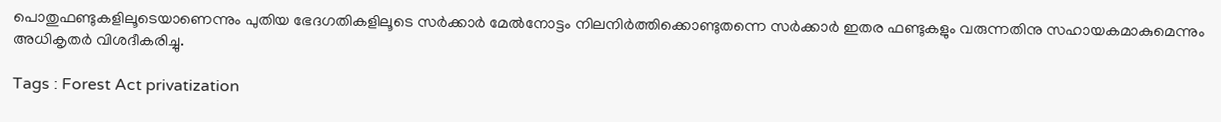പൊതുഫണ്ടുകളിലൂടെയാണെന്നും പുതിയ ഭേദഗതികളിലൂടെ സർക്കാർ മേൽനോട്ടം നിലനിർത്തിക്കൊണ്ടുതന്നെ സർക്കാർ ഇതര ഫണ്ടുകളും വരുന്നതിനു സഹായകമാകുമെന്നും അധികൃതർ വിശദീകരിച്ചു.

Tags : Forest Act privatization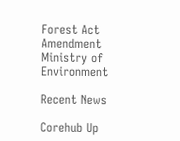Forest Act Amendment Ministry of Environment

Recent News

Corehub Up